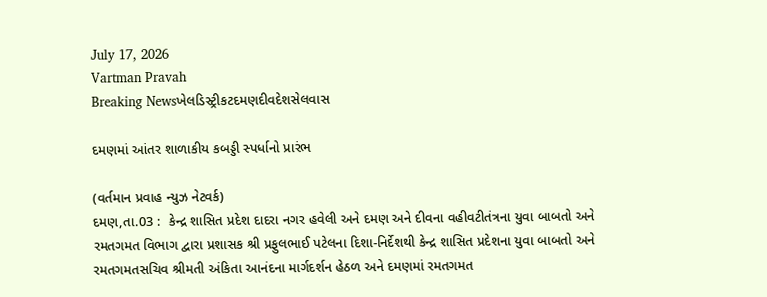July 17, 2026
Vartman Pravah
Breaking Newsખેલડિસ્ટ્રીકટદમણદીવદેશસેલવાસ

દમણમાં આંતર શાળાકીય કબડ્ડી સ્‍પર્ધાનો પ્રારંભ

(વર્તમાન પ્રવાહ ન્‍યુઝ નેટવર્ક)
દમણ,તા.03 :  કેન્‍દ્ર શાસિત પ્રદેશ દાદરા નગર હવેલી અને દમણ અને દીવના વહીવટીતંત્રના યુવા બાબતો અને રમતગમત વિભાગ દ્વારા પ્રશાસક શ્રી પ્રફુલભાઈ પટેલના દિશા-નિર્દેશથી કેન્‍દ્ર શાસિત પ્રદેશના યુવા બાબતો અને રમતગમતસચિવ શ્રીમતી અંકિતા આનંદના માર્ગદર્શન હેઠળ અને દમણમાં રમતગમત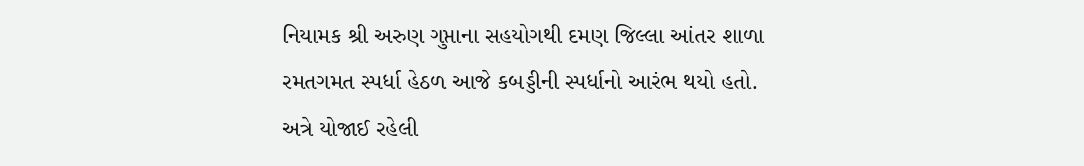નિયામક શ્રી અરુણ ગુપ્તાના સહયોગથી દમણ જિલ્લા આંતર શાળા રમતગમત સ્‍પર્ધા હેઠળ આજે કબડ્ડીની સ્‍પર્ધાનો આરંભ થયો હતો.
અત્રે યોજાઈ રહેલી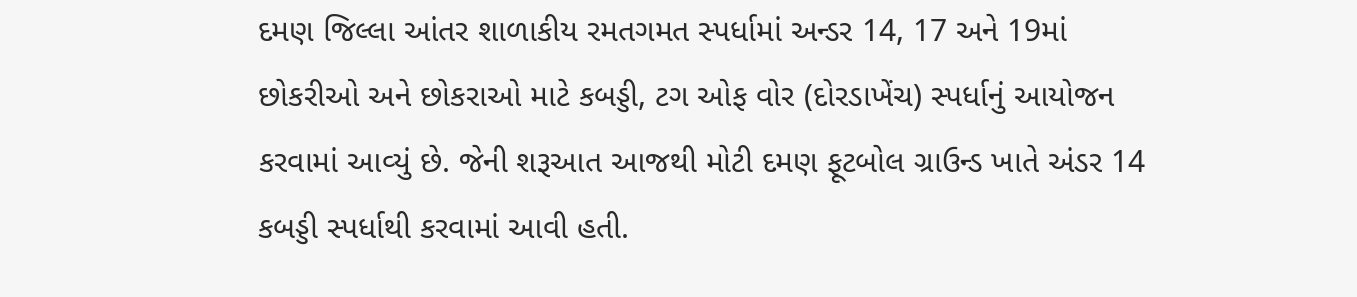દમણ જિલ્લા આંતર શાળાકીય રમતગમત સ્‍પર્ધામાં અન્‍ડર 14, 17 અને 19માં છોકરીઓ અને છોકરાઓ માટે કબડ્ડી, ટગ ઓફ વોર (દોરડાખેંચ) સ્‍પર્ધાનું આયોજન કરવામાં આવ્‍યું છે. જેની શરૂઆત આજથી મોટી દમણ ફૂટબોલ ગ્રાઉન્‍ડ ખાતે અંડર 14 કબડ્ડી સ્‍પર્ધાથી કરવામાં આવી હતી.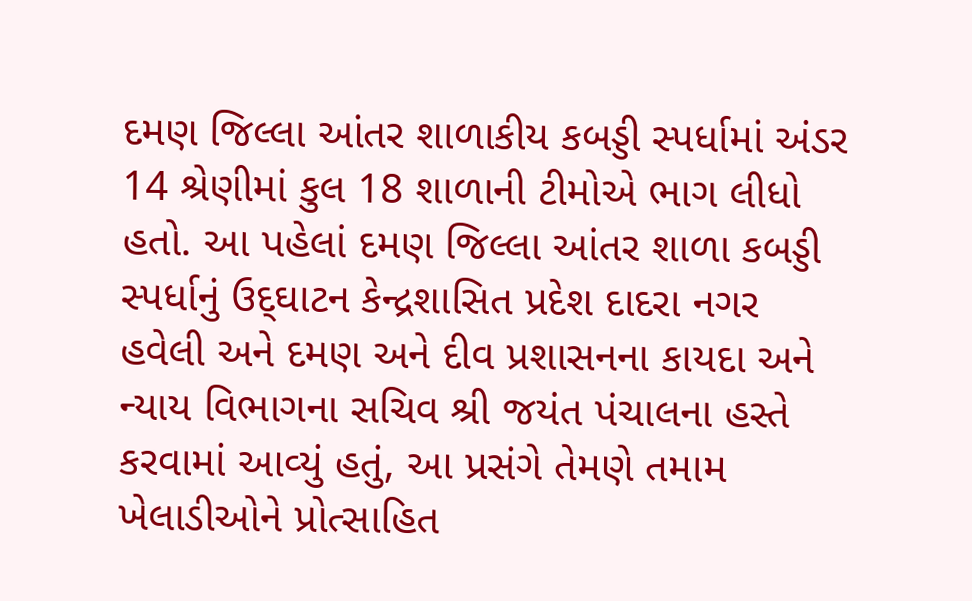દમણ જિલ્લા આંતર શાળાકીય કબડ્ડી સ્‍પર્ધામાં અંડર 14 શ્રેણીમાં કુલ 18 શાળાની ટીમોએ ભાગ લીધો હતો. આ પહેલાં દમણ જિલ્લા આંતર શાળા કબડ્ડી સ્‍પર્ધાનું ઉદ્‌ઘાટન કેન્‍દ્રશાસિત પ્રદેશ દાદરા નગર હવેલી અને દમણ અને દીવ પ્રશાસનના કાયદા અને ન્‍યાય વિભાગના સચિવ શ્રી જયંત પંચાલના હસ્‍તે કરવામાં આવ્‍યું હતું, આ પ્રસંગે તેમણે તમામ ખેલાડીઓને પ્રોત્‍સાહિત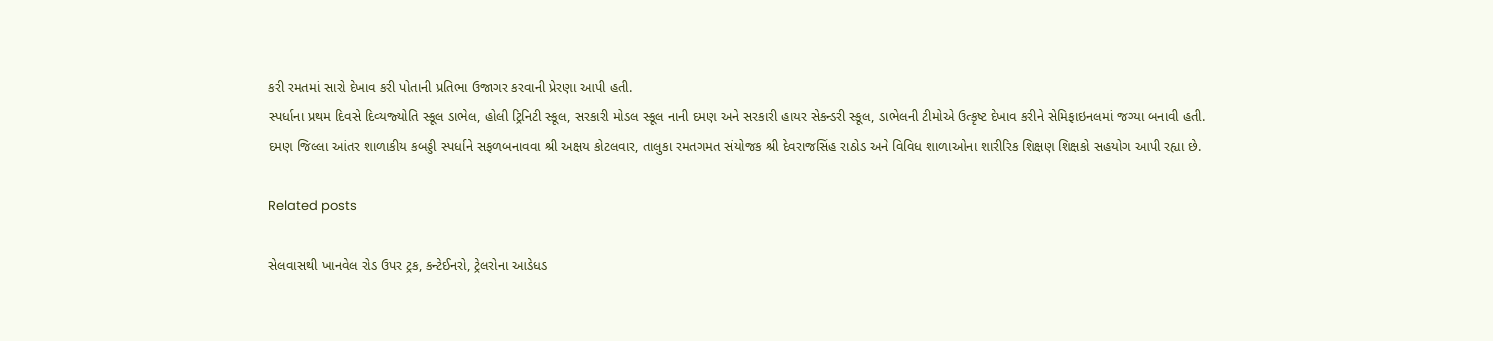કરી રમતમાં સારો દેખાવ કરી પોતાની પ્રતિભા ઉજાગર કરવાની પ્રેરણા આપી હતી.
સ્‍પર્ધાના પ્રથમ દિવસે દિવ્‍યજ્‍યોતિ સ્‍કૂલ ડાભેલ, હોલી ટ્રિનિટી સ્‍કૂલ, સરકારી મોડલ સ્‍કૂલ નાની દમણ અને સરકારી હાયર સેકન્‍ડરી સ્‍કૂલ, ડાભેલની ટીમોએ ઉત્‍કૃષ્ટ દેખાવ કરીને સેમિફાઇનલમાં જગ્‍યા બનાવી હતી.
દમણ જિલ્લા આંતર શાળાકીય કબડ્ડી સ્‍પર્ધાને સફળબનાવવા શ્રી અક્ષય કોટલવાર, તાલુકા રમતગમત સંયોજક શ્રી દેવરાજસિંહ રાઠોડ અને વિવિધ શાળાઓના શારીરિક શિક્ષણ શિક્ષકો સહયોગ આપી રહ્યા છે.

Related posts

સેલવાસથી ખાનવેલ રોડ ઉપર ટ્રક, કન્‍ટેઈનરો, ટ્રેલરોના આડેધડ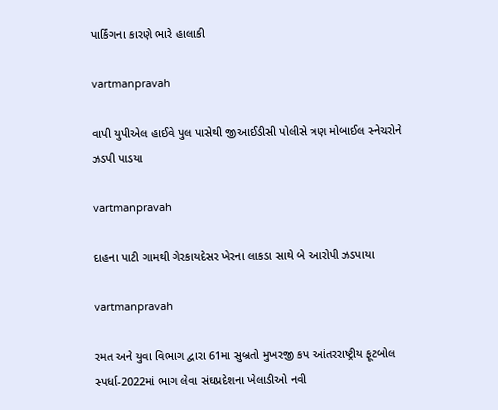પાર્કિંગના કારણે ભારે હાલાકી

vartmanpravah

વાપી યુપીએલ હાઈવે પુલ પાસેથી જીઆઈડીસી પોલીસે ત્રણ મોબાઈલ સ્‍નેચરોને ઝડપી પાડયા

vartmanpravah

દાહના પાટી ગામથી ગેરકાયદેસર ખેરના લાકડા સાથે બે આરોપી ઝડપાયા

vartmanpravah

રમત અને યુવા વિભાગ દ્વારા 61મા સુબ્રતો મુખરજી કપ આંતરરાષ્ટ્રીય ફૂટબોલ સ્‍પર્ધા-2022માં ભાગ લેવા સંઘપ્રદેશના ખેલાડીઓ નવી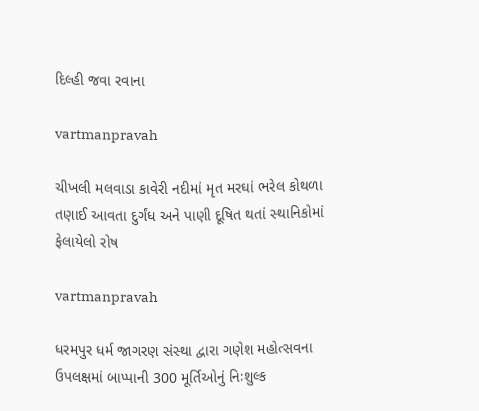દિલ્‍હી જવા રવાના

vartmanpravah

ચીખલી મલવાડા કાવેરી નદીમાં મૃત મરઘાં ભરેલ કોથળા તણાઈ આવતા દુર્ગંધ અને પાણી દૂષિત થતાં સ્‍થાનિકોમાં ફેલાયેલો રોષ

vartmanpravah

ધરમપુર ધર્મ જાગરણ સંસ્‍થા દ્વારા ગણેશ મહોત્‍સવના ઉપલક્ષમાં બાપ્‍પાની 300 મૂર્તિઓનું નિઃશુલ્‍ક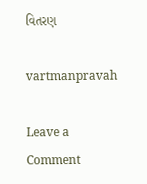વિતરણ

vartmanpravah

Leave a Comment